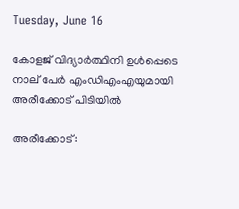Tuesday, June 16

കോളജ് വിദ്യാർത്ഥിനി ഉൾപ്പെടെ നാല് പേര്‍ എംഡിഎംഎയുമായി അരീക്കോട് പിടിയിൽ

അരീക്കോട്: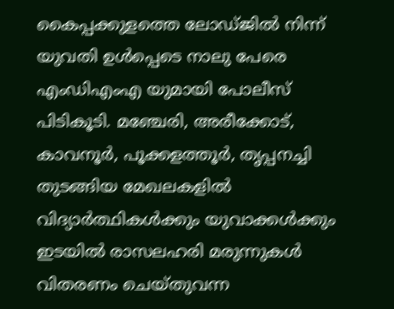കൈപ്പക്കുളത്തെ ലോഡ്ജിൽ നിന്ന് യുവതി ഉൾപ്പെടെ നാലു പേരെ എംഡിഎംഎ യുമായി പോലീസ് പിടികൂടി. മഞ്ചേരി, അരീക്കോട്, കാവനൂർ, പൂക്കളത്തൂർ, തൃപ്പനച്ചി തുടങ്ങിയ മേഖലകളില്‍ വിദ്യാർത്ഥികള്‍ക്കും യുവാക്കള്‍ക്കും ഇടയില്‍ രാസലഹരി മരുന്നുകള്‍ വിതരണം ചെയ്തുവന്ന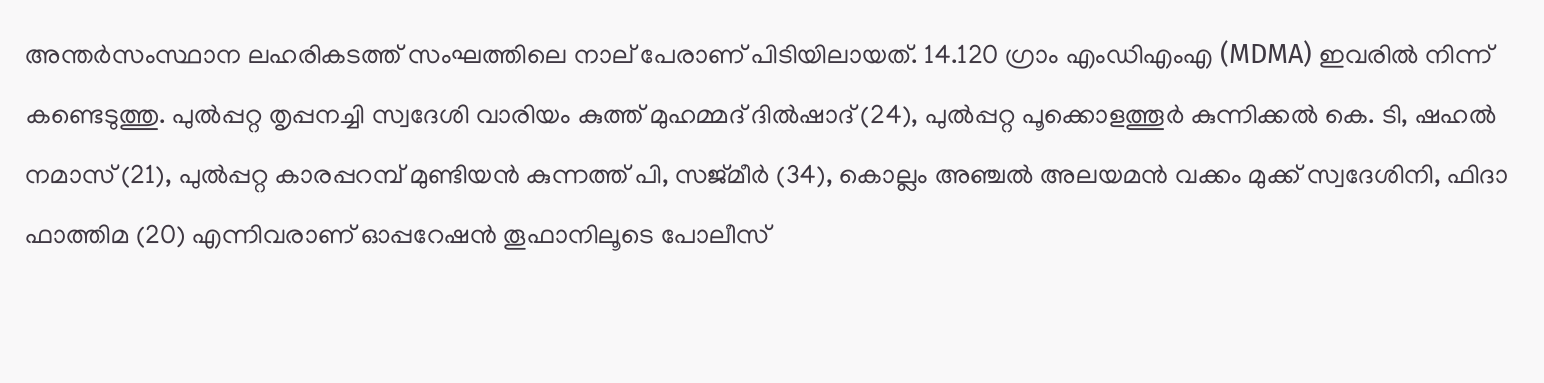അന്തർസംസ്ഥാന ലഹരികടത്ത് സംഘത്തിലെ നാല് പേരാണ് പിടിയിലായത്. 14.120 ഗ്രാം എംഡിഎംഎ (MDMA) ഇവരിൽ നിന്ന് കണ്ടെടുത്തു. പുൽപ്പറ്റ തൃപ്പനച്ചി സ്വദേശി വാരിയം കുത്ത് മുഹമ്മദ് ദില്‍ഷാദ് (24), പുൽപ്പറ്റ പൂക്കൊളത്തൂർ കുന്നിക്കൽ കെ. ടി, ഷഹല്‍ നമാസ് (21), പുൽപ്പറ്റ കാരപ്പറമ്പ് മുണ്ടിയൻ കുന്നത്ത് പി, സജ്മീർ (34), കൊല്ലം അഞ്ചൽ അലയമൻ വക്കം മുക്ക് സ്വദേശിനി, ഫിദാ ഫാത്തിമ (20) എന്നിവരാണ് ഓപ്പറേഷൻ തൂഫാനിലൂടെ പോലീസ്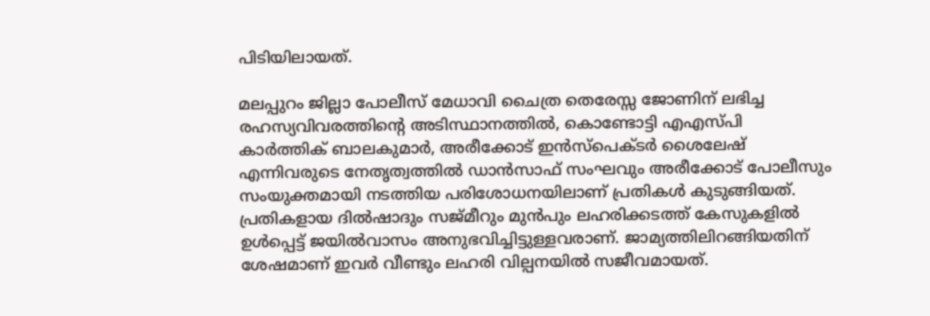പിടിയിലായത്.

മലപ്പുറം ജില്ലാ പോലീസ് മേധാവി ചൈത്ര തെരേസ്സ ജോണിന് ലഭിച്ച രഹസ്യവിവരത്തിന്റെ അടിസ്ഥാനത്തില്‍, കൊണ്ടോട്ടി എഎസ്പി കാർത്തിക് ബാലകുമാർ, അരീക്കോട് ഇൻസ്പെക്ടർ ശൈലേഷ് എന്നിവരുടെ നേതൃത്വത്തില്‍ ഡാൻസാഫ് സംഘവും അരീക്കോട് പോലീസും സംയുക്തമായി നടത്തിയ പരിശോധനയിലാണ് പ്രതികള്‍ കുടുങ്ങിയത്. പ്രതികളായ ദില്‍ഷാദും സജ്മീറും മുൻപും ലഹരിക്കടത്ത് കേസുകളില്‍ ഉള്‍പ്പെട്ട് ജയില്‍വാസം അനുഭവിച്ചിട്ടുള്ളവരാണ്. ജാമ്യത്തിലിറങ്ങിയതിന് ശേഷമാണ് ഇവർ വീണ്ടും ലഹരി വില്പനയില്‍ സജീവമായത്.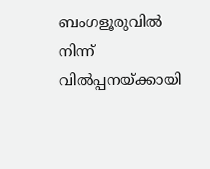ബംഗളൂരുവിൽ നിന്ന് വിൽപ്പനയ്ക്കായി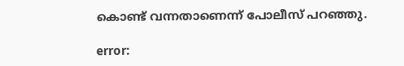കൊണ്ട് വന്നതാണെന്ന് പോലീസ് പറഞ്ഞു.

error: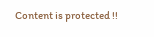Content is protected !!